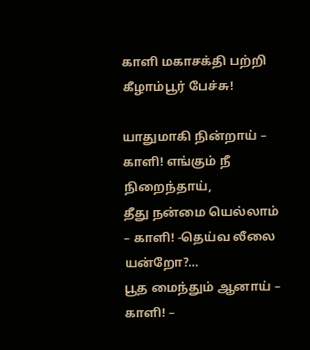காளி மகாசக்தி பற்றி கீழாம்பூர் பேச்சு!

யாதுமாகி நின்றாய் – காளி! எங்கும் நீ நிறைந்தாய்,
தீது நன்மை யெல்லாம் – காளி! -தெய்வ லீலை யன்றோ?…
பூத மைந்தும் ஆனாய் – காளி! –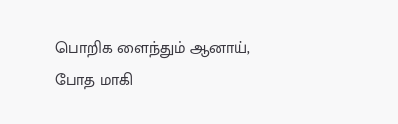பொறிக ளைந்தும் ஆனாய்,
போத மாகி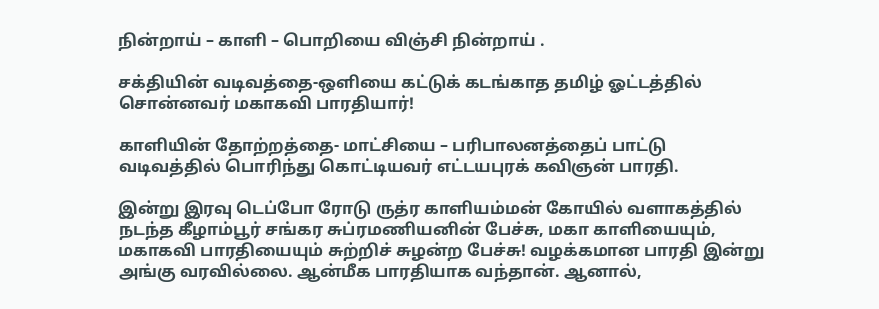நின்றாய் – காளி – பொறியை விஞ்சி நின்றாய் .

சக்தியின் வடிவத்தை-ஒளியை கட்டுக் கடங்காத தமிழ் ஓட்டத்தில் சொன்னவர் மகாகவி பாரதியார்!

காளியின் தோற்றத்தை- மாட்சியை – பரிபாலனத்தைப் பாட்டு வடிவத்தில் பொரிந்து கொட்டியவர் எட்டயபுரக் கவிஞன் பாரதி.

இன்று இரவு டெப்போ ரோடு ருத்ர காளியம்மன் கோயில் வளாகத்தில் நடந்த கீழாம்பூர் சங்கர சுப்ரமணியனின் பேச்சு, மகா காளியையும், மகாகவி பாரதியையும் சுற்றிச் சுழன்ற பேச்சு! வழக்கமான பாரதி இன்று அங்கு வரவில்லை. ஆன்மீக பாரதியாக வந்தான். ஆனால்,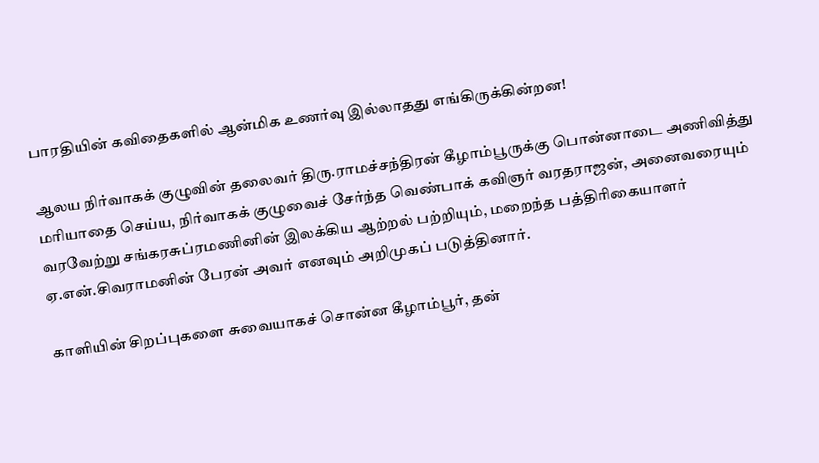பாரதியின் கவிதைகளில் ஆன்மிக உணர்வு இல்லாதது எங்கிருக்கின்றன!

ஆலய நிர்வாகக் குழுவின் தலைவர் திரு.ராமச்சந்திரன் கீழாம்பூருக்கு பொன்னாடை அணிவித்து மரியாதை செய்ய, நிர்வாகக் குழுவைச் சேர்ந்த வெண்பாக் கவிஞர் வரதராஜன், அனைவரையும் வரவேற்று சங்கரசுப்ரமணினின் இலக்கிய ஆற்றல் பற்றியும், மறைந்த பத்திரிகையாளர் ஏ.என்.சிவராமனின் பேரன் அவர் எனவும் அறிமுகப் படுத்தினார்.

காளியின் சிறப்புகளை சுவையாகச் சொன்ன கீழாம்பூர், தன்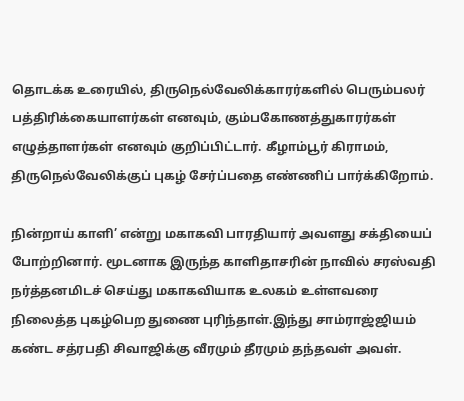தொடக்க உரையில், திருநெல்வேலிக்காரர்களில் பெரும்பலர் பத்திரிக்கையாளர்கள் எனவும், கும்பகோணத்துகாரர்கள் எழுத்தாளர்கள் எனவும் குறிப்பிட்டார். கீழாம்பூர் கிராமம், திருநெல்வேலிக்குப் புகழ் சேர்ப்பதை எண்ணிப் பார்க்கிறோம்.

நின்றாய் காளி’ என்று மகாகவி பாரதியார் அவளது சக்தியைப் போற்றினார். மூடனாக இருந்த காளிதாசரின் நாவில் சரஸ்வதி நர்த்தனமிடச் செய்து மகாகவியாக உலகம் உள்ளவரை நிலைத்த புகழ்பெற துணை புரிந்தாள்.இந்து சாம்ராஜ்ஜியம் கண்ட சத்ரபதி சிவாஜிக்கு வீரமும் தீரமும் தந்தவள் அவள்.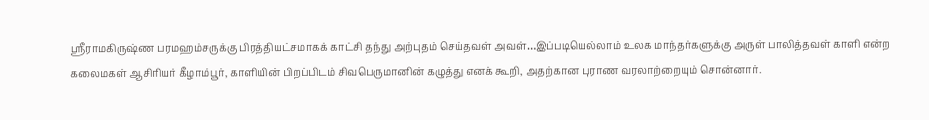ஸ்ரீராமகிருஷ்ண பரமஹம்சருக்கு பிரத்தியட்சமாகக் காட்சி தந்து அற்புதம் செய்தவள் அவள்…இப்படியெல்லாம் உலக மாந்தர்களுக்கு அருள் பாலித்தவள் காளி என்ற கலைமகள் ஆசிரியர் கீழாம்பூர், காளியின் பிறப்பிடம் சிவபெருமானின் கழுத்து எனக் கூறி, அதற்கான புராண வரலாற்றையும் சொன்னார்.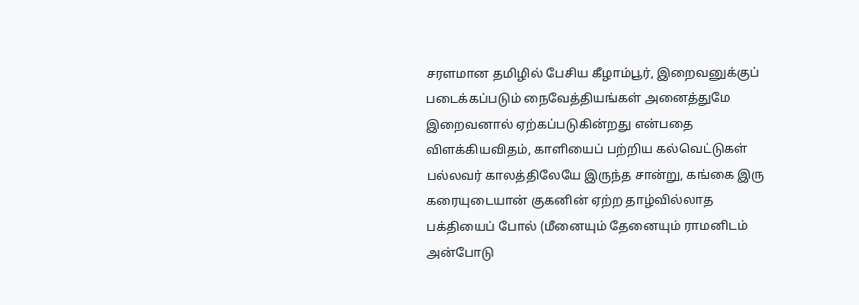சரளமான தமிழில் பேசிய கீழாம்பூர், இறைவனுக்குப் படைக்கப்படும் நைவேத்தியங்கள் அனைத்துமே இறைவனால் ஏற்கப்படுகின்றது என்பதை விளக்கியவிதம், காளியைப் பற்றிய கல்வெட்டுகள் பல்லவர் காலத்திலேயே இருந்த சான்று, கங்கை இரு கரையுடையான் குகனின் ஏற்ற தாழ்வில்லாத பக்தியைப் போல் (மீனையும் தேனையும் ராமனிடம் அன்போடு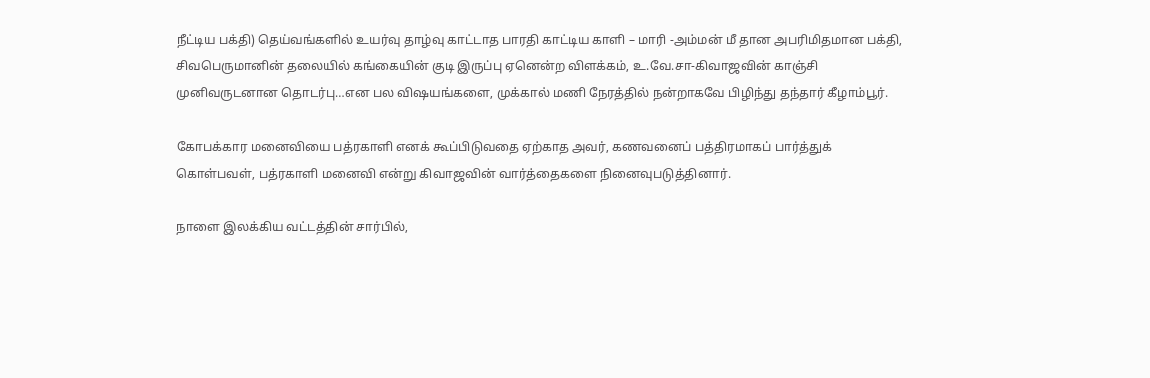நீட்டிய பக்தி) தெய்வங்களில் உயர்வு தாழ்வு காட்டாத பாரதி காட்டிய காளி – மாரி -அம்மன் மீ தான அபரிமிதமான பக்தி, சிவபெருமானின் தலையில் கங்கையின் குடி இருப்பு ஏனென்ற விளக்கம், உ.வே.சா-கிவாஜவின் காஞ்சி முனிவருடனான தொடர்பு…என பல விஷயங்களை, முக்கால் மணி நேரத்தில் நன்றாகவே பிழிந்து தந்தார் கீழாம்பூர்.

கோபக்கார மனைவியை பத்ரகாளி எனக் கூப்பிடுவதை ஏற்காத அவர், கணவனைப் பத்திரமாகப் பார்த்துக் கொள்பவள், பத்ரகாளி மனைவி என்று கிவாஜவின் வார்த்தைகளை நினைவுபடுத்தினார்.

நாளை இலக்கிய வட்டத்தின் சார்பில்,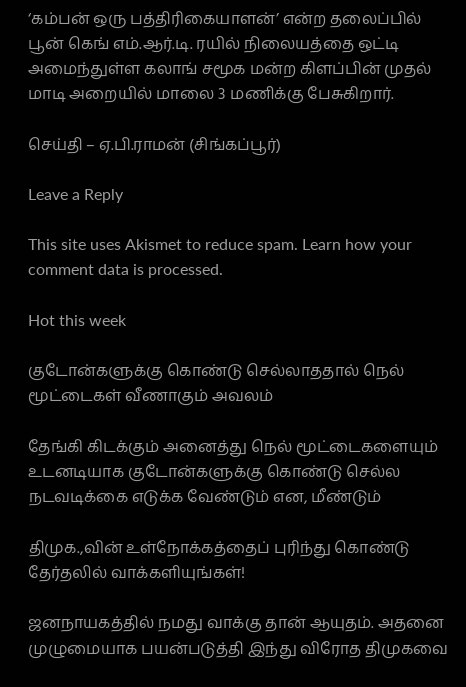‘கம்பன் ஒரு பத்திரிகையாளன்’ என்ற தலைப்பில் பூன் கெங் எம்.ஆர்.டி. ரயில் நிலையத்தை ஒட்டி அமைந்துள்ள கலாங் சமூக மன்ற கிளப்பின் முதல் மாடி அறையில் மாலை 3 மணிக்கு பேசுகிறார்.

செய்தி – ஏ.பி.ராமன் (சிங்கப்பூர்)

Leave a Reply

This site uses Akismet to reduce spam. Learn how your comment data is processed.

Hot this week

குடோன்களுக்கு கொண்டு செல்லாததால் நெல் மூட்டைகள் வீணாகும் அவலம்

தேங்கி கிடக்கும் அனைத்து நெல் மூட்டைகளையும் உடனடியாக குடோன்களுக்கு கொண்டு செல்ல நடவடிக்கை எடுக்க வேண்டும் என, மீண்டும்

திமுக.,வின் உள்நோக்கத்தைப் புரிந்து கொண்டு தேர்தலில் வாக்களியுங்கள்!

ஜனநாயகத்தில் நமது வாக்கு தான் ஆயுதம். அதனை முழுமையாக பயன்படுத்தி இந்து விரோத திமுகவை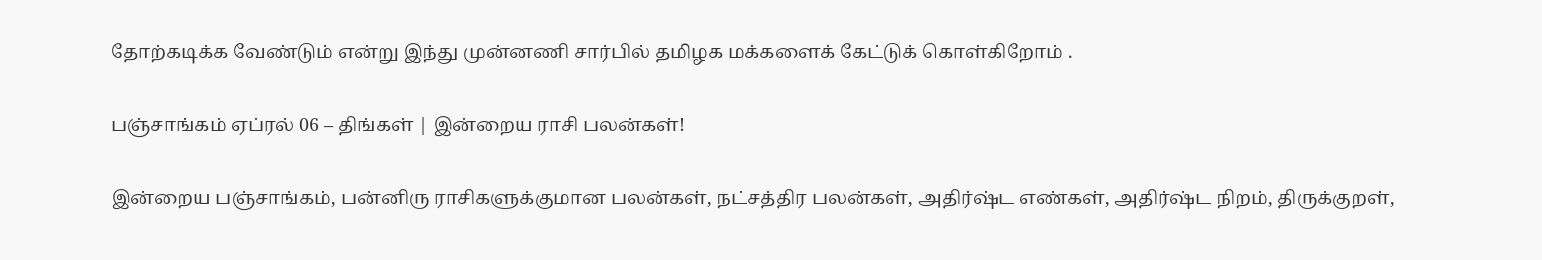தோற்கடிக்க வேண்டும் என்று இந்து முன்னணி சார்பில் தமிழக மக்களைக் கேட்டுக் கொள்கிறோம் .

பஞ்சாங்கம் ஏப்ரல் 06 – திங்கள் | இன்றைய ராசி பலன்கள்!

இன்றைய பஞ்சாங்கம், பன்னிரு ராசிகளுக்குமான பலன்கள், நட்சத்திர பலன்கள், அதிர்ஷ்ட எண்கள், அதிர்ஷ்ட நிறம், திருக்குறள்,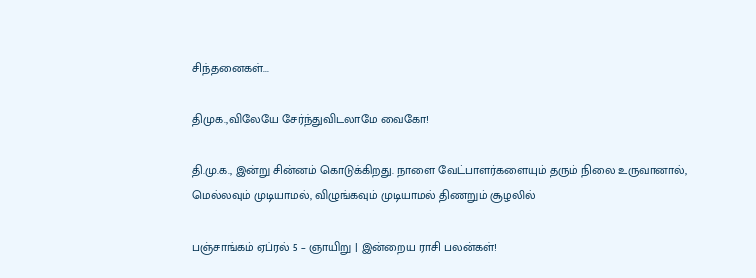சிந்தனைகள்...

திமுக.,விலேயே சேர்ந்துவிடலாமே வைகோ!

தி.மு.க., இன்று சின்னம் கொடுக்கிறது. நாளை வேட்பாளர்களையும் தரும் நிலை உருவானால், மெல்லவும் முடியாமல், விழுங்கவும் முடியாமல் திணறும் சூழலில்

பஞ்சாங்கம் ஏப்ரல் 5 – ஞாயிறு | இன்றைய ராசி பலன்கள்!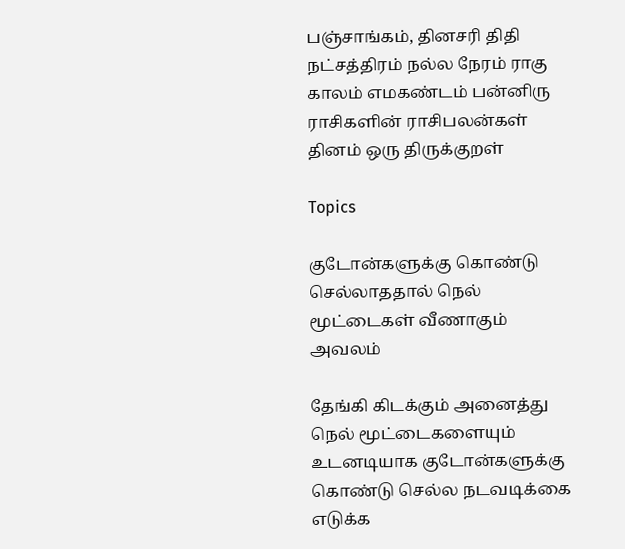பஞ்சாங்கம், தினசரி திதி நட்சத்திரம் நல்ல நேரம் ராகு காலம் எமகண்டம் பன்னிரு ராசிகளின் ராசிபலன்கள் தினம் ஒரு திருக்குறள்

Topics

குடோன்களுக்கு கொண்டு செல்லாததால் நெல் மூட்டைகள் வீணாகும் அவலம்

தேங்கி கிடக்கும் அனைத்து நெல் மூட்டைகளையும் உடனடியாக குடோன்களுக்கு கொண்டு செல்ல நடவடிக்கை எடுக்க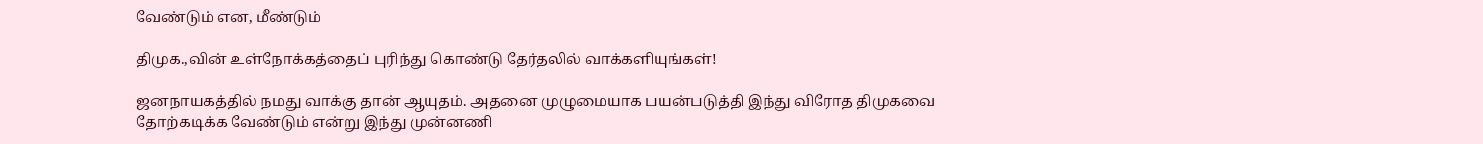வேண்டும் என, மீண்டும்

திமுக.,வின் உள்நோக்கத்தைப் புரிந்து கொண்டு தேர்தலில் வாக்களியுங்கள்!

ஜனநாயகத்தில் நமது வாக்கு தான் ஆயுதம். அதனை முழுமையாக பயன்படுத்தி இந்து விரோத திமுகவை தோற்கடிக்க வேண்டும் என்று இந்து முன்னணி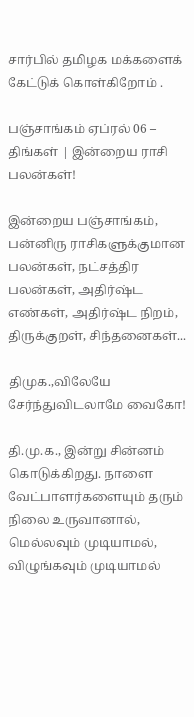சார்பில் தமிழக மக்களைக் கேட்டுக் கொள்கிறோம் .

பஞ்சாங்கம் ஏப்ரல் 06 – திங்கள் | இன்றைய ராசி பலன்கள்!

இன்றைய பஞ்சாங்கம், பன்னிரு ராசிகளுக்குமான பலன்கள், நட்சத்திர பலன்கள், அதிர்ஷ்ட எண்கள், அதிர்ஷ்ட நிறம், திருக்குறள், சிந்தனைகள்...

திமுக.,விலேயே சேர்ந்துவிடலாமே வைகோ!

தி.மு.க., இன்று சின்னம் கொடுக்கிறது. நாளை வேட்பாளர்களையும் தரும் நிலை உருவானால், மெல்லவும் முடியாமல், விழுங்கவும் முடியாமல்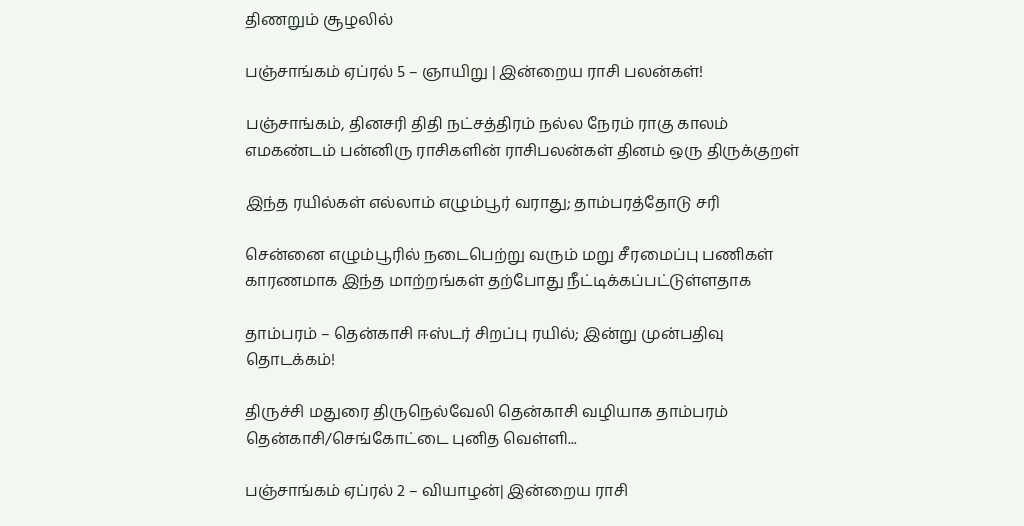திணறும் சூழலில்

பஞ்சாங்கம் ஏப்ரல் 5 – ஞாயிறு | இன்றைய ராசி பலன்கள்!

பஞ்சாங்கம், தினசரி திதி நட்சத்திரம் நல்ல நேரம் ராகு காலம் எமகண்டம் பன்னிரு ராசிகளின் ராசிபலன்கள் தினம் ஒரு திருக்குறள்

இந்த ரயில்கள் எல்லாம் எழும்பூர் வராது; தாம்பரத்தோடு சரி

சென்னை எழும்பூரில் நடைபெற்று வரும் மறு சீரமைப்பு பணிகள் காரணமாக இந்த மாற்றங்கள் தற்போது நீட்டிக்கப்பட்டுள்ளதாக‌

தாம்பரம் – தென்காசி ஈஸ்டர் சிறப்பு ரயில்; இன்று முன்பதிவு தொடக்கம்!

திருச்சி மதுரை திருநெல்வேலி தென்காசி வழியாக தாம்பரம் தென்காசி/செங்கோட்டை புனித வெள்ளி...

பஞ்சாங்கம் ஏப்ரல் 2 – வியாழன்| இன்றைய ராசி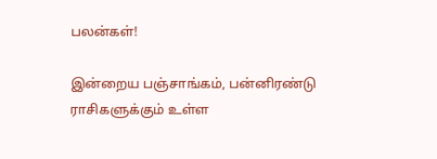பலன்கள்!

இன்றைய பஞ்சாங்கம், பன்னிரண்டு ராசிகளுக்கும் உள்ள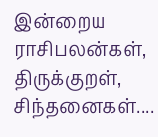இன்றைய ராசிபலன்கள், திருக்குறள், சிந்தனைகள்....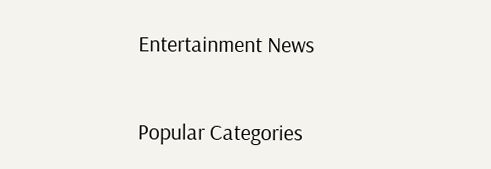Entertainment News

Popular Categories